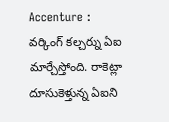Accenture : వర్కింగ్ కల్చర్ను ఏఐ మార్చేస్తోంది. రాకెట్లా దూసుకెళ్తున్న ఏఐని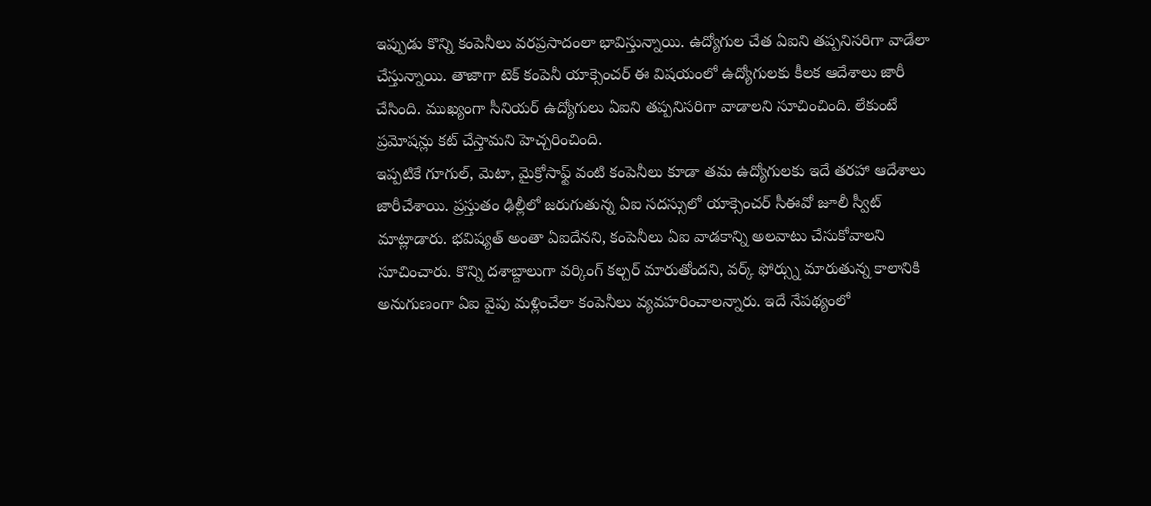ఇప్పుడు కొన్ని కంపెనీలు వరప్రసాదంలా భావిస్తున్నాయి. ఉద్యోగుల చేత ఏఐని తప్పనిసరిగా వాడేలా చేస్తున్నాయి. తాజాగా టెక్ కంపెనీ యాక్సెంచర్ ఈ విషయంలో ఉద్యోగులకు కీలక ఆదేశాలు జారీ చేసింది. ముఖ్యంగా సీనియర్ ఉద్యోగులు ఏఐని తప్పనిసరిగా వాడాలని సూచించింది. లేకుంటే ప్రమోషన్లు కట్ చేస్తామని హెచ్చరించింది.
ఇప్పటికే గూగుల్, మెటా, మైక్రోసాఫ్ట్ వంటి కంపెనీలు కూడా తమ ఉద్యోగులకు ఇదే తరహా ఆదేశాలు జారీచేశాయి. ప్రస్తుతం ఢిల్లీలో జరుగుతున్న ఏఐ సదస్సులో యాక్సెంచర్ సీఈవో జూలీ స్వీట్ మాట్లాడారు. భవిష్యత్ అంతా ఏఐదేనని, కంపెనీలు ఏఐ వాడకాన్ని అలవాటు చేసుకోవాలని సూచించారు. కొన్ని దశాబ్దాలుగా వర్కింగ్ కల్చర్ మారుతోందని, వర్క్ ఫోర్స్ను మారుతున్న కాలానికి అనుగుణంగా ఏఐ వైపు మళ్లించేలా కంపెనీలు వ్యవహరించాలన్నారు. ఇదే నేపథ్యంలో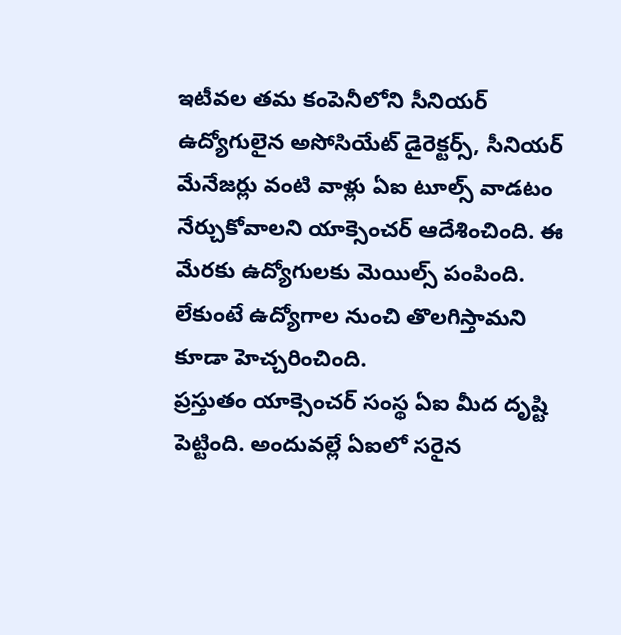ఇటీవల తమ కంపెనీలోని సీనియర్ ఉద్యోగులైన అసోసియేట్ డైరెక్టర్స్, సీనియర్ మేనేజర్లు వంటి వాళ్లు ఏఐ టూల్స్ వాడటం నేర్చుకోవాలని యాక్సెంచర్ ఆదేశించింది. ఈ మేరకు ఉద్యోగులకు మెయిల్స్ పంపింది. లేకుంటే ఉద్యోగాల నుంచి తొలగిస్తామని కూడా హెచ్చరించింది.
ప్రస్తుతం యాక్సెంచర్ సంస్థ ఏఐ మీద దృష్టి పెట్టింది. అందువల్లే ఏఐలో సరైన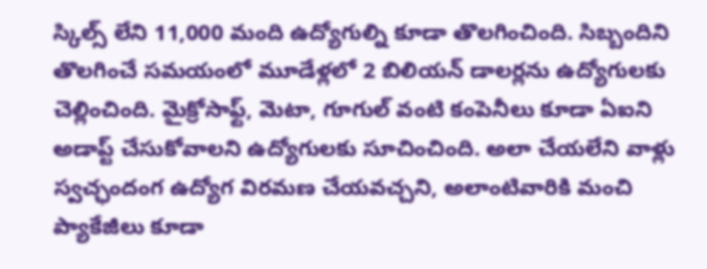స్కిల్స్ లేని 11,000 మంది ఉద్యోగుల్ని కూడా తొలగించింది. సిబ్బందిని తొలగించే సమయంలో మూడేళ్లలో 2 బిలియన్ డాలర్లను ఉద్యోగులకు చెల్లించింది. మైక్రోసాఫ్ట్, మెటా, గూగుల్ వంటి కంపెనీలు కూడా ఏఐని అడాప్ట్ చేసుకోవాలని ఉద్యోగులకు సూచించింది. అలా చేయలేని వాళ్లు స్వచ్ఛందంగ ఉద్యోగ విరమణ చేయవచ్చని, అలాంటివారికి మంచి ప్యాకేజీలు కూడా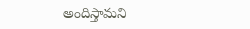అందిస్తామని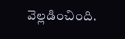వెల్లడించింది.